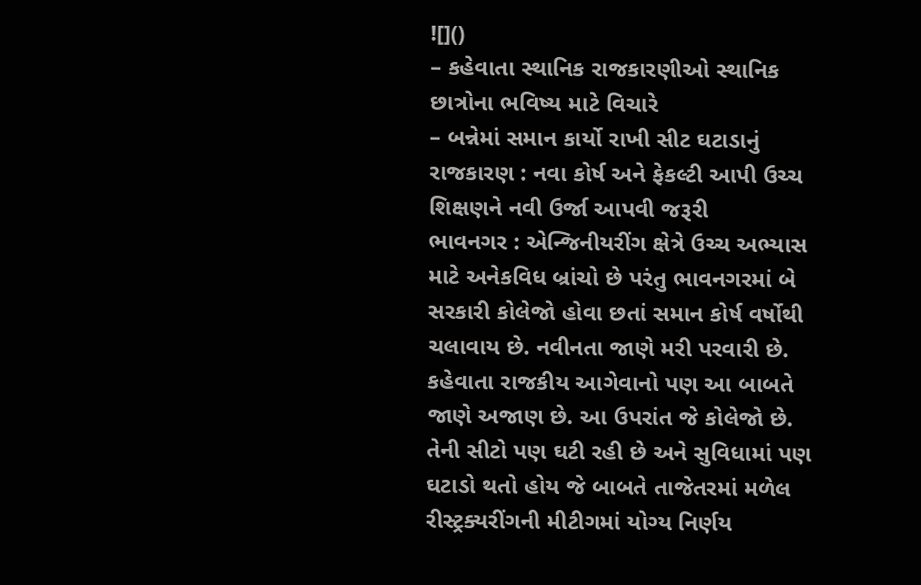![]()
– કહેવાતા સ્થાનિક રાજકારણીઓ સ્થાનિક છાત્રોના ભવિષ્ય માટે વિચારે
– બન્નેમાં સમાન કાર્યો રાખી સીટ ઘટાડાનું રાજકારણ : નવા કોર્ષ અને ફેકલ્ટી આપી ઉચ્ચ શિક્ષણને નવી ઉર્જા આપવી જરૂરી
ભાવનગર : એન્જિનીયરીંગ ક્ષેત્રે ઉચ્ચ અભ્યાસ માટે અનેકવિધ બ્રાંચો છે પરંતુ ભાવનગરમાં બે સરકારી કોલેજો હોવા છતાં સમાન કોર્ષ વર્ષોથી ચલાવાય છે. નવીનતા જાણે મરી પરવારી છે. કહેવાતા રાજકીય આગેવાનો પણ આ બાબતે જાણે અજાણ છે. આ ઉપરાંત જે કોલેજો છે. તેની સીટો પણ ઘટી રહી છે અને સુવિધામાં પણ ઘટાડો થતો હોય જે બાબતે તાજેતરમાં મળેલ રીસ્ટ્રક્યરીંગની મીટીગમાં યોગ્ય નિર્ણય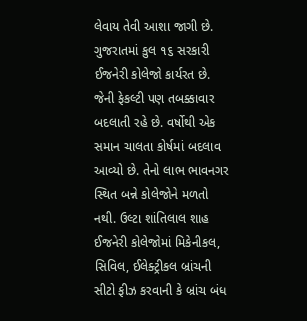લેવાય તેવી આશા જાગી છે.
ગુજરાતમાં કુલ ૧૬ સરકારી ઈજનેરી કોલેજો કાર્યરત છે. જેની ફેકલ્ટી પણ તબક્કાવાર બદલાતી રહે છે. વર્ષોથી એક સમાન ચાલતા કોર્ષમાં બદલાવ આવ્યો છે. તેનો લાભ ભાવનગર સ્થિત બન્ને કોલેજોને મળતો નથી. ઉલ્ટા શાંતિલાલ શાહ ઈજનેરી કોલેજોમાં મિકેનીકલ, સિવિલ, ઈલેક્ટ્રીકલ બ્રાંચની સીટો ફીઝ કરવાની કે બ્રાંચ બંધ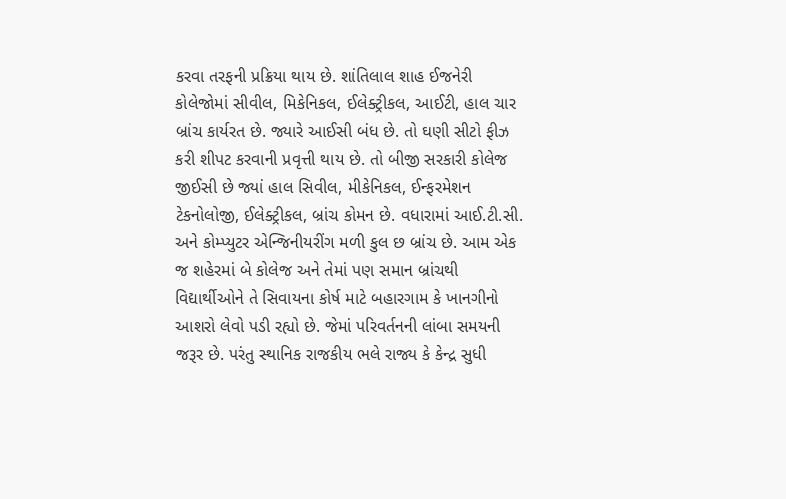કરવા તરફની પ્રક્રિયા થાય છે. શાંતિલાલ શાહ ઈજનેરી કોલેજોમાં સીવીલ, મિકેનિકલ, ઈલેક્ટ્રીકલ, આઈટી, હાલ ચાર બ્રાંચ કાર્યરત છે. જ્યારે આઈસી બંધ છે. તો ઘણી સીટો ફીઝ કરી શીપટ કરવાની પ્રવૃત્તી થાય છે. તો બીજી સરકારી કોલેજ જીઈસી છે જ્યાં હાલ સિવીલ, મીકેનિકલ, ઈન્ફરમેશન ટેકનોલોજી, ઈલેક્ટ્રીકલ, બ્રાંચ કોમન છે. વધારામાં આઈ.ટી.સી. અને કોમ્પ્યુટર એન્જિનીયરીંગ મળી કુલ છ બ્રાંચ છે. આમ એક જ શહેરમાં બે કોલેજ અને તેમાં પણ સમાન બ્રાંચથી વિદ્યાર્થીઓને તે સિવાયના કોર્ષ માટે બહારગામ કે ખાનગીનો આશરો લેવો પડી રહ્યો છે. જેમાં પરિવર્તનની લાંબા સમયની જરૂર છે. પરંતુ સ્થાનિક રાજકીય ભલે રાજ્ય કે કેન્દ્ર સુધી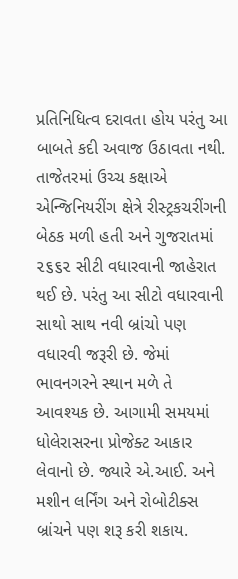પ્રતિનિધિત્વ દરાવતા હોય પરંતુ આ બાબતે કદી અવાજ ઉઠાવતા નથી. તાજેતરમાં ઉચ્ચ કક્ષાએ એન્જિનિયરીંગ ક્ષેત્રે રીસ્ટ્રકચરીંગની બેઠક મળી હતી અને ગુજરાતમાં ૨૬૬૨ સીટી વધારવાની જાહેરાત થઈ છે. પરંતુ આ સીટો વધારવાની સાથો સાથ નવી બ્રાંચો પણ વધારવી જરૂરી છે. જેમાં ભાવનગરને સ્થાન મળે તે આવશ્યક છે. આગામી સમયમાં ધોલેરાસરના પ્રોજેક્ટ આકાર લેવાનો છે. જ્યારે એ.આઈ. અને મશીન લર્નિંગ અને રોબોટીક્સ બ્રાંચને પણ શરૂ કરી શકાય.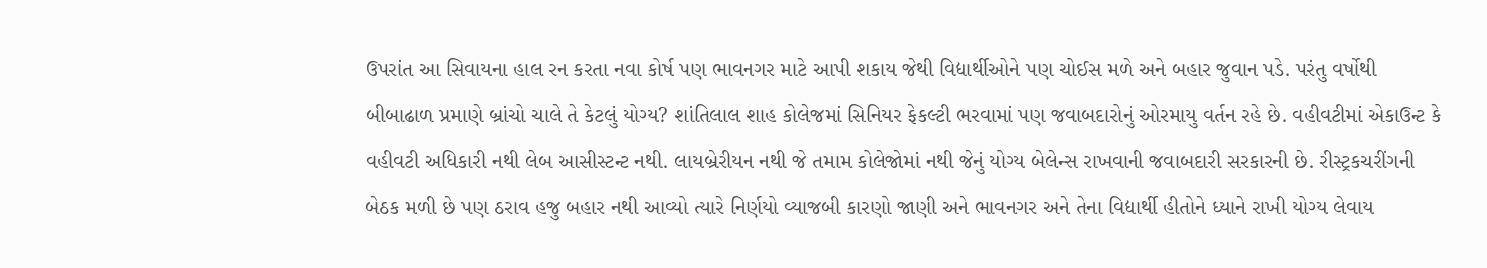ઉપરાંત આ સિવાયના હાલ રન કરતા નવા કોર્ષ પણ ભાવનગર માટે આપી શકાય જેથી વિદ્યાર્થીઓને પણ ચોઈસ મળે અને બહાર જુવાન પડે. પરંતુ વર્ષોથી બીબાઢાળ પ્રમાણે બ્રાંચો ચાલે તે કેટલું યોગ્ય? શાંતિલાલ શાહ કોલેજમાં સિનિયર ફેકલ્ટી ભરવામાં પણ જવાબદારોનું ઓરમાયુ વર્તન રહે છે. વહીવટીમાં એકાઉન્ટ કે વહીવટી અધિકારી નથી લેબ આસીસ્ટન્ટ નથી. લાયબ્રેરીયન નથી જે તમામ કોલેજોમાં નથી જેનું યોગ્ય બેલેન્સ રાખવાની જવાબદારી સરકારની છે. રીસ્ટ્રકચરીંગની બેઠક મળી છે પણ ઠરાવ હજુ બહાર નથી આવ્યો ત્યારે નિર્ણયો વ્યાજબી કારણો જાણી અને ભાવનગર અને તેના વિદ્યાર્થી હીતોને ધ્યાને રાખી યોગ્ય લેવાય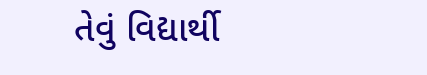તેવું વિદ્યાર્થી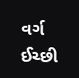વર્ગ ઈચ્છી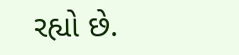રહ્યો છે.